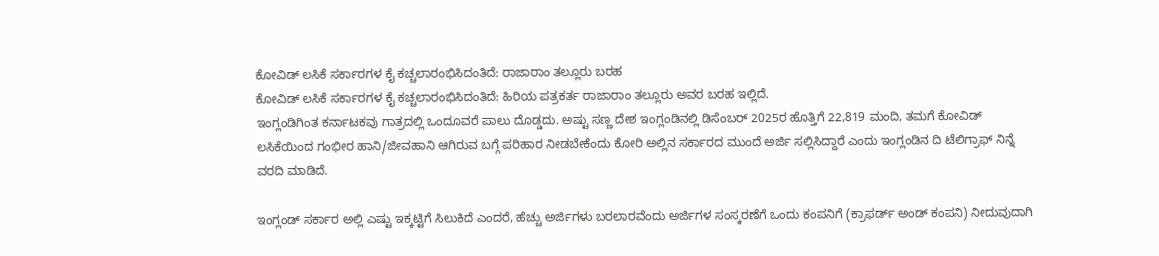ಕೋವಿಡ್ ಲಸಿಕೆ ಸರ್ಕಾರಗಳ ಕೈ ಕಚ್ಚಲಾರಂಭಿಸಿದಂತಿದೆ: ರಾಜಾರಾಂ ತಲ್ಲೂರು ಬರಹ
ಕೋವಿಡ್ ಲಸಿಕೆ ಸರ್ಕಾರಗಳ ಕೈ ಕಚ್ಚಲಾರಂಭಿಸಿದಂತಿದೆ: ಹಿರಿಯ ಪತ್ರಕರ್ತ ರಾಜಾರಾಂ ತಲ್ಲೂರು ಅವರ ಬರಹ ಇಲ್ಲಿದೆ.
ಇಂಗ್ಲಂಡಿಗಿಂತ ಕರ್ನಾಟಕವು ಗಾತ್ರದಲ್ಲಿ ಒಂದೂವರೆ ಪಾಲು ದೊಡ್ಡದು. ಅಷ್ಟು ಸಣ್ಣ ದೇಶ ಇಂಗ್ಲಂಡಿನಲ್ಲಿ ಡಿಸೆಂಬರ್ 2025ರ ಹೊತ್ತಿಗೆ 22,819 ಮಂದಿ, ತಮಗೆ ಕೋವಿಡ್ ಲಸಿಕೆಯಿಂದ ಗಂಭೀರ ಹಾನಿ/ಜೀವಹಾನಿ ಆಗಿರುವ ಬಗ್ಗೆ ಪರಿಹಾರ ನೀಡಬೇಕೆಂದು ಕೋರಿ ಅಲ್ಲಿನ ಸರ್ಕಾರದ ಮುಂದೆ ಅರ್ಜಿ ಸಲ್ಲಿಸಿದ್ದಾರೆ ಎಂದು ಇಂಗ್ಲಂಡಿನ ದಿ ಟೆಲಿಗ್ರಾಫ್ ನಿನ್ನೆ ವರದಿ ಮಾಡಿದೆ.

ಇಂಗ್ಲಂಡ್ ಸರ್ಕಾರ ಅಲ್ಲಿ ಎಷ್ಟು ಇಕ್ಕಟ್ಟಿಗೆ ಸಿಲುಕಿದೆ ಎಂದರೆ, ಹೆಚ್ಚು ಅರ್ಜಿಗಳು ಬರಲಾರವೆಂದು ಅರ್ಜಿಗಳ ಸಂಸ್ಕರಣೆಗೆ ಒಂದು ಕಂಪನಿಗೆ (ಕ್ರಾಫರ್ಡ್ ಅಂಡ್ ಕಂಪನಿ) ನೀದುವುದಾಗಿ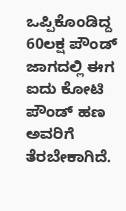ಒಪ್ಪಿಕೊಂಡಿದ್ದ 60ಲಕ್ಷ ಪೌಂಡ್ ಜಾಗದಲ್ಲಿ ಈಗ ಐದು ಕೋಟಿ ಪೌಂಡ್ ಹಣ ಅವರಿಗೆ ತೆರಬೇಕಾಗಿದೆ.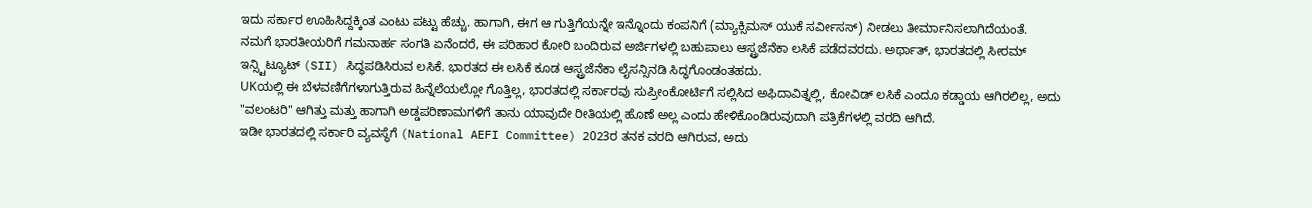ಇದು ಸರ್ಕಾರ ಊಹಿಸಿದ್ದಕ್ಕಿಂತ ಎಂಟು ಪಟ್ಟು ಹೆಚ್ಚು. ಹಾಗಾಗಿ, ಈಗ ಆ ಗುತ್ತಿಗೆಯನ್ನೇ ಇನ್ನೊಂದು ಕಂಪನಿಗೆ (ಮ್ಯಾಕ್ಸಿಮಸ್ ಯುಕೆ ಸರ್ವೀಸಸ್) ನೀಡಲು ತೀರ್ಮಾನಿಸಲಾಗಿದೆಯಂತೆ.
ನಮಗೆ ಭಾರತೀಯರಿಗೆ ಗಮನಾರ್ಹ ಸಂಗತಿ ಏನೆಂದರೆ, ಈ ಪರಿಹಾರ ಕೋರಿ ಬಂದಿರುವ ಅರ್ಜಿಗಳಲ್ಲಿ ಬಹುಪಾಲು ಆಸ್ಟ್ರಜೆನೆಕಾ ಲಸಿಕೆ ಪಡೆದವರದು. ಅರ್ಥಾತ್, ಭಾರತದಲ್ಲಿ ಸೀರಮ್ ಇನ್ಸ್ಟಿಟ್ಯೂಟ್ (SII) ಸಿದ್ಧಪಡಿಸಿರುವ ಲಸಿಕೆ. ಭಾರತದ ಈ ಲಸಿಕೆ ಕೂಡ ಆಸ್ಟ್ರಜೆನೆಕಾ ಲೈಸನ್ಸಿನಡಿ ಸಿದ್ಧಗೊಂಡಂತಹದು.
UKಯಲ್ಲಿ ಈ ಬೆಳವಣಿಗೆಗಳಾಗುತ್ತಿರುವ ಹಿನ್ನೆಲೆಯಲ್ಲೋ ಗೊತ್ತಿಲ್ಲ, ಭಾರತದಲ್ಲಿ ಸರ್ಕಾರವು ಸುಪ್ರೀಂಕೋರ್ಟಿಗೆ ಸಲ್ಲಿಸಿದ ಅಫಿದಾವಿತ್ನಲ್ಲಿ, ಕೋವಿಡ್ ಲಸಿಕೆ ಎಂದೂ ಕಡ್ಡಾಯ ಆಗಿರಲಿಲ್ಲ, ಅದು "ವಲಂಟರಿ" ಆಗಿತ್ತು ಮತ್ತು ಹಾಗಾಗಿ ಅಡ್ಡಪರಿಣಾಮಗಳಿಗೆ ತಾನು ಯಾವುದೇ ರೀತಿಯಲ್ಲಿ ಹೊಣೆ ಅಲ್ಲ ಎಂದು ಹೇಳಿಕೊಂಡಿರುವುದಾಗಿ ಪತ್ರಿಕೆಗಳಲ್ಲಿ ವರದಿ ಆಗಿದೆ.
ಇಡೀ ಭಾರತದಲ್ಲಿ ಸರ್ಕಾರಿ ವ್ಯವಸ್ಥೆಗೆ (National AEFI Committee) 2023ರ ತನಕ ವರದಿ ಆಗಿರುವ, ಅದು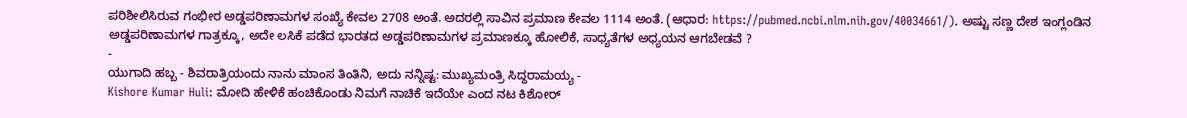ಪರಿಶೀಲಿಸಿರುವ ಗಂಭೀರ ಅಡ್ಡಪರಿಣಾಮಗಳ ಸಂಖ್ಯೆ ಕೇವಲ 2708 ಅಂತೆ. ಅದರಲ್ಲಿ ಸಾವಿನ ಪ್ರಮಾಣ ಕೇವಲ 1114 ಅಂತೆ. (ಆಧಾರ: https://pubmed.ncbi.nlm.nih.gov/40034661/). ಅಷ್ಟು ಸಣ್ಣ ದೇಶ ಇಂಗ್ಲಂಡಿನ ಅಡ್ಡಪರಿಣಾಮಗಳ ಗಾತ್ರಕ್ಕೂ, ಅದೇ ಲಸಿಕೆ ಪಡೆದ ಭಾರತದ ಅಡ್ಡಪರಿಣಾಮಗಳ ಪ್ರಮಾಣಕ್ಕೂ ಹೋಲಿಕೆ, ಸಾಧ್ಯತೆಗಳ ಅಧ್ಯಯನ ಆಗಬೇಡವೆ ?
-
ಯುಗಾದಿ ಹಬ್ಬ - ಶಿವರಾತ್ರಿಯಂದು ನಾನು ಮಾಂಸ ತಿಂತಿನಿ, ಅದು ನನ್ನಿಷ್ಟ: ಮುಖ್ಯಮಂತ್ರಿ ಸಿದ್ದರಾಮಯ್ಯ -
Kishore Kumar Huli: ಮೋದಿ ಹೇಳಿಕೆ ಹಂಚಿಕೊಂಡು ನಿಮಗೆ ನಾಚಿಕೆ ಇದೆಯೇ ಎಂದ ನಟ ಕಿಶೋರ್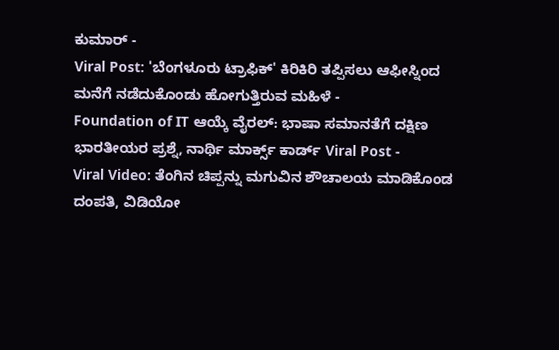ಕುಮಾರ್ -
Viral Post: 'ಬೆಂಗಳೂರು ಟ್ರಾಫಿಕ್' ಕಿರಿಕಿರಿ ತಪ್ಪಿಸಲು ಆಫೀಸ್ನಿಂದ ಮನೆಗೆ ನಡೆದುಕೊಂಡು ಹೋಗುತ್ತಿರುವ ಮಹಿಳೆ -
Foundation of IT ಆಯ್ಕೆ ವೈರಲ್: ಭಾಷಾ ಸಮಾನತೆಗೆ ದಕ್ಷಿಣ ಭಾರತೀಯರ ಪ್ರಶ್ನೆ, ನಾರ್ಥಿ ಮಾರ್ಕ್ಸ್ ಕಾರ್ಡ್ Viral Post -
Viral Video: ತೆಂಗಿನ ಚಿಪ್ಪನ್ನು ಮಗುವಿನ ಶೌಚಾಲಯ ಮಾಡಿಕೊಂಡ ದಂಪತಿ, ವಿಡಿಯೋ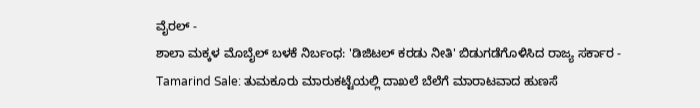ವೈರಲ್ -
ಶಾಲಾ ಮಕ್ಕಳ ಮೊಬೈಲ್ ಬಳಕೆ ನಿರ್ಬಂಧ: 'ಡಿಜಿಟಲ್ ಕರಡು ನೀತಿ' ಬಿಡುಗಡೆಗೊಳಿಸಿದ ರಾಜ್ಯ ಸರ್ಕಾರ -
Tamarind Sale: ತುಮಕೂರು ಮಾರುಕಟ್ಟೆಯಲ್ಲಿ ದಾಖಲೆ ಬೆಲೆಗೆ ಮಾರಾಟವಾದ ಹುಣಸೆ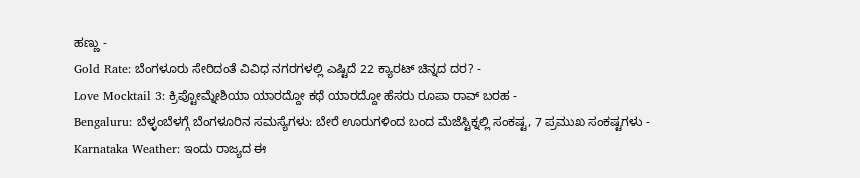ಹಣ್ಣು -
Gold Rate: ಬೆಂಗಳೂರು ಸೇರಿದಂತೆ ವಿವಿಧ ನಗರಗಳಲ್ಲಿ ಎಷ್ಟಿದೆ 22 ಕ್ಯಾರಟ್ ಚಿನ್ನದ ದರ? -
Love Mocktail 3: ಕ್ರಿಪ್ಟೋಮ್ನೇಶಿಯಾ ಯಾರದ್ದೋ ಕಥೆ ಯಾರದ್ದೋ ಹೆಸರು ರೂಪಾ ರಾವ್ ಬರಹ -
Bengaluru: ಬೆಳ್ಳಂಬೆಳಗ್ಗೆ ಬೆಂಗಳೂರಿನ ಸಮಸ್ಯೆಗಳು: ಬೇರೆ ಊರುಗಳಿಂದ ಬಂದ ಮೆಜೆಸ್ಟಿಕ್ನಲ್ಲಿ ಸಂಕಷ್ಟ, 7 ಪ್ರಮುಖ ಸಂಕಷ್ಟಗಳು -
Karnataka Weather: ಇಂದು ರಾಜ್ಯದ ಈ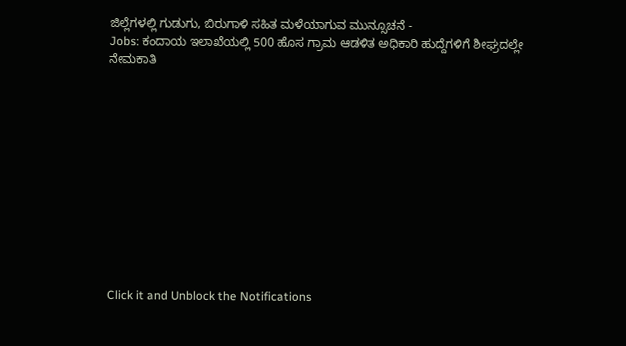ಜಿಲ್ಲೆಗಳಲ್ಲಿ ಗುಡುಗು, ಬಿರುಗಾಳಿ ಸಹಿತ ಮಳೆಯಾಗುವ ಮುನ್ಸೂಚನೆ -
Jobs: ಕಂದಾಯ ಇಲಾಖೆಯಲ್ಲಿ 500 ಹೊಸ ಗ್ರಾಮ ಆಡಳಿತ ಅಧಿಕಾರಿ ಹುದ್ದೆಗಳಿಗೆ ಶೀಘ್ರದಲ್ಲೇ ನೇಮಕಾತಿ












Click it and Unblock the Notifications